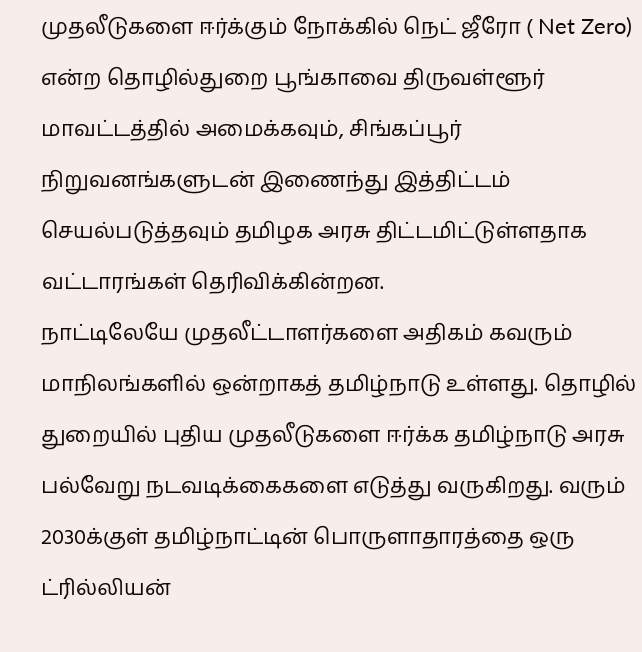முதலீடுகளை ஈர்க்கும் நோக்கில் நெட் ஜீரோ ( Net Zero) என்ற தொழில்துறை பூங்காவை திருவள்ளூர் மாவட்டத்தில் அமைக்கவும், சிங்கப்பூர் நிறுவனங்களுடன் இணைந்து இத்திட்டம் செயல்படுத்தவும் தமிழக அரசு திட்டமிட்டுள்ளதாக வட்டாரங்கள் தெரிவிக்கின்றன.
நாட்டிலேயே முதலீட்டாளர்களை அதிகம் கவரும் மாநிலங்களில் ஒன்றாகத் தமிழ்நாடு உள்ளது. தொழில் துறையில் புதிய முதலீடுகளை ஈர்க்க தமிழ்நாடு அரசு பல்வேறு நடவடிக்கைகளை எடுத்து வருகிறது. வரும் 2030க்குள் தமிழ்நாட்டின் பொருளாதாரத்தை ஒரு ட்ரில்லியன்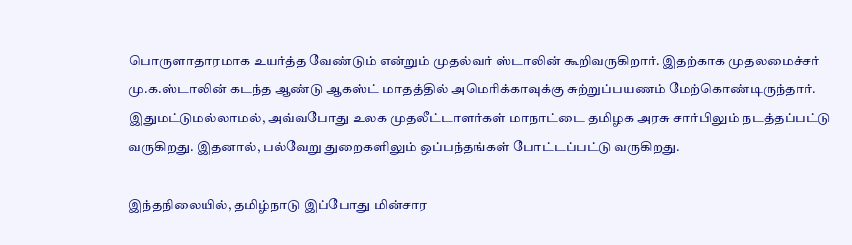பொருளாதாரமாக உயர்த்த வேண்டும் என்றும் முதல்வர் ஸ்டாலின் கூறிவருகிறார். இதற்காக முதலமைச்சர் மு.க.ஸ்டாலின் கடந்த ஆண்டு ஆகஸ்ட் மாதத்தில் அமெரிக்காவுக்கு சுற்றுப்பயணம் மேற்கொண்டிருந்தார். இதுமட்டுமல்லாமல், அவ்வபோது உலக முதலீட்டாளர்கள் மாநாட்டை தமிழக அரசு சார்பிலும் நடத்தப்பட்டு வருகிறது. இதனால், பல்வேறு துறைகளிலும் ஒப்பந்தங்கள் போட்டப்பட்டு வருகிறது.

இந்தநிலையில், தமிழ்நாடு இப்போது மின்சார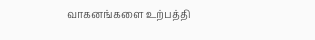வாகனங்களை உற்பத்தி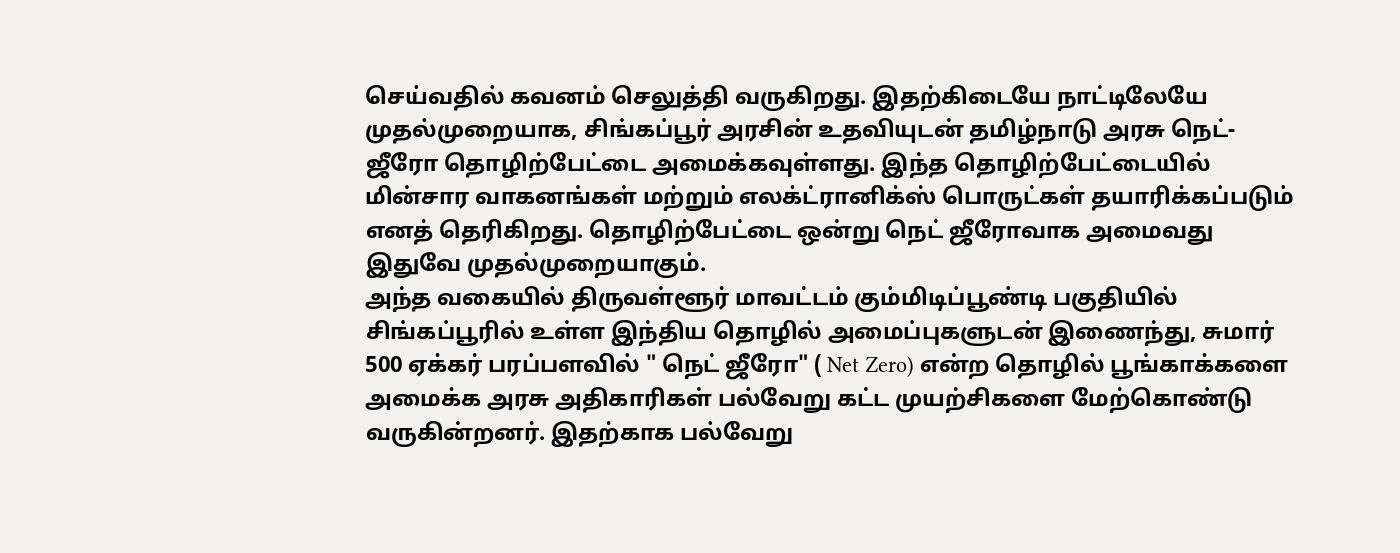செய்வதில் கவனம் செலுத்தி வருகிறது. இதற்கிடையே நாட்டிலேயே முதல்முறையாக, சிங்கப்பூர் அரசின் உதவியுடன் தமிழ்நாடு அரசு நெட்-ஜீரோ தொழிற்பேட்டை அமைக்கவுள்ளது. இந்த தொழிற்பேட்டையில் மின்சார வாகனங்கள் மற்றும் எலக்ட்ரானிக்ஸ் பொருட்கள் தயாரிக்கப்படும் எனத் தெரிகிறது. தொழிற்பேட்டை ஒன்று நெட் ஜீரோவாக அமைவது இதுவே முதல்முறையாகும்.
அந்த வகையில் திருவள்ளூர் மாவட்டம் கும்மிடிப்பூண்டி பகுதியில் சிங்கப்பூரில் உள்ள இந்திய தொழில் அமைப்புகளுடன் இணைந்து, சுமார் 500 ஏக்கர் பரப்பளவில் " நெட் ஜீரோ" ( Net Zero) என்ற தொழில் பூங்காக்களை அமைக்க அரசு அதிகாரிகள் பல்வேறு கட்ட முயற்சிகளை மேற்கொண்டு வருகின்றனர். இதற்காக பல்வேறு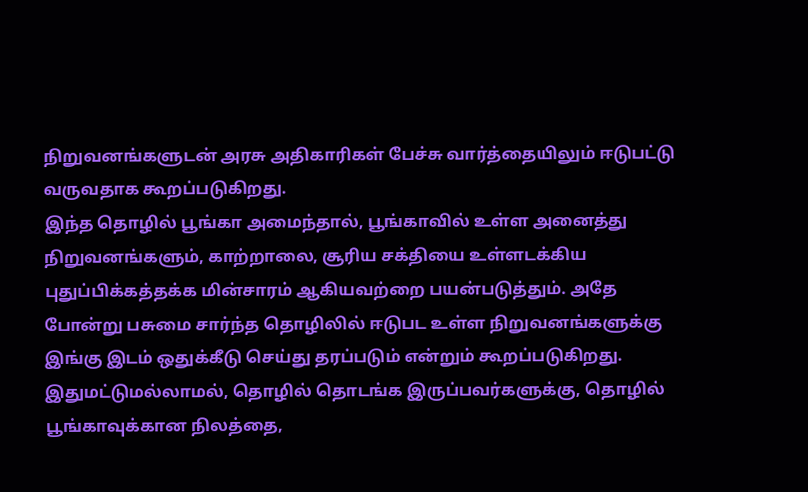நிறுவனங்களுடன் அரசு அதிகாரிகள் பேச்சு வார்த்தையிலும் ஈடுபட்டு வருவதாக கூறப்படுகிறது.
இந்த தொழில் பூங்கா அமைந்தால், பூங்காவில் உள்ள அனைத்து நிறுவனங்களும், காற்றாலை, சூரிய சக்தியை உள்ளடக்கிய புதுப்பிக்கத்தக்க மின்சாரம் ஆகியவற்றை பயன்படுத்தும். அதே போன்று பசுமை சார்ந்த தொழிலில் ஈடுபட உள்ள நிறுவனங்களுக்கு இங்கு இடம் ஒதுக்கீடு செய்து தரப்படும் என்றும் கூறப்படுகிறது. இதுமட்டுமல்லாமல், தொழில் தொடங்க இருப்பவர்களுக்கு, தொழில் பூங்காவுக்கான நிலத்தை,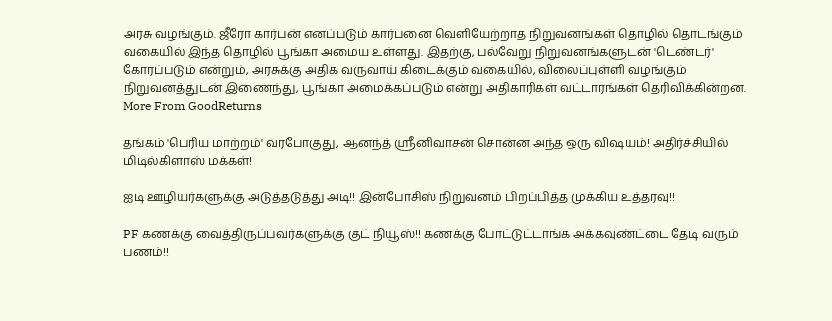அரசு வழங்கும். ஜீரோ கார்பன் எனப்படும் கார்பனை வெளியேற்றாத நிறுவனங்கள் தொழில் தொடங்கும் வகையில் இந்த தொழில் பூங்கா அமைய உள்ளது. இதற்கு, பல்வேறு நிறுவனங்களுடன் 'டெண்டர்' கோரப்படும் என்றும், அரசுக்கு அதிக வருவாய் கிடைக்கும் வகையில், விலைப்புள்ளி வழங்கும் நிறுவனத்துடன் இணைந்து, பூங்கா அமைக்கப்படும் என்று அதிகாரிகள் வட்டாரங்கள் தெரிவிக்கின்றன.
More From GoodReturns

தங்கம் 'பெரிய மாற்றம்' வரபோகுது, ஆனந்த் ஸ்ரீனிவாசன் சொன்ன அந்த ஒரு விஷயம்! அதிர்ச்சியில் மிடில்கிளாஸ் மக்கள்!

ஐடி ஊழியர்களுக்கு அடுத்தடுத்து அடி!! இன்போசிஸ் நிறுவனம் பிறப்பித்த முக்கிய உத்தரவு!!

PF கணக்கு வைத்திருப்பவர்களுக்கு குட் நியூஸ்!! கணக்கு போட்டுட்டாங்க அக்கவுண்ட்டை தேடி வரும் பணம்!!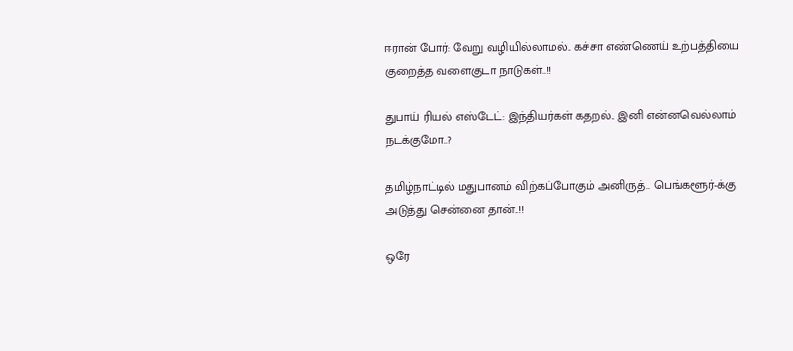ஈரான் போர்: வேறு வழியில்லாமல்.. கச்சா எண்ணெய் உற்பத்தியை குறைத்த வளைகுடா நாடுகள்..!!

துபாய் ரியல் எஸ்டேட்: இந்தியர்கள் கதறல்.. இனி என்னவெல்லாம் நடக்குமோ..?

தமிழ்நாட்டில் மதுபானம் விற்கப்போகும் அனிருத்.. பெங்களூர்-க்கு அடுத்து சென்னை தான்..!!

ஒரே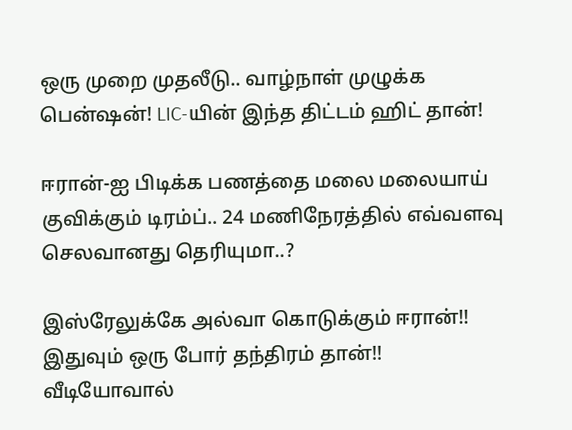ஒரு முறை முதலீடு.. வாழ்நாள் முழுக்க பென்ஷன்! LIC-யின் இந்த திட்டம் ஹிட் தான்!

ஈரான்-ஐ பிடிக்க பணத்தை மலை மலையாய் குவிக்கும் டிரம்ப்.. 24 மணிநேரத்தில் எவ்வளவு செலவானது தெரியுமா..?

இஸ்ரேலுக்கே அல்வா கொடுக்கும் ஈரான்!! இதுவும் ஒரு போர் தந்திரம் தான்!! வீடியோவால்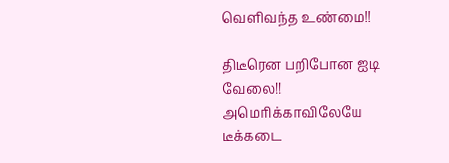வெளிவந்த உண்மை!!

திடீரென பறிபோன ஐடி வேலை!! அமெரிக்காவிலேயே டீக்கடை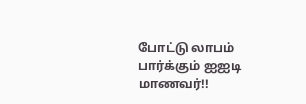போட்டு லாபம் பார்க்கும் ஐஐடி மாணவர்!!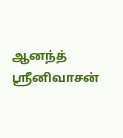ஆனந்த் ஸ்ரீனிவாசன்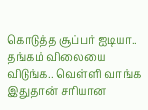கொடுத்த சூப்பர் ஐடியா.. தங்கம் விலையை விடுங்க.. வெள்ளி வாங்க இதுதான் சரியான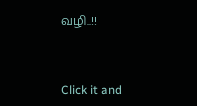வழி..!!



Click it and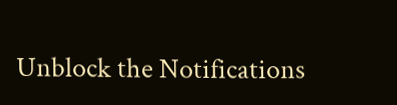Unblock the Notifications